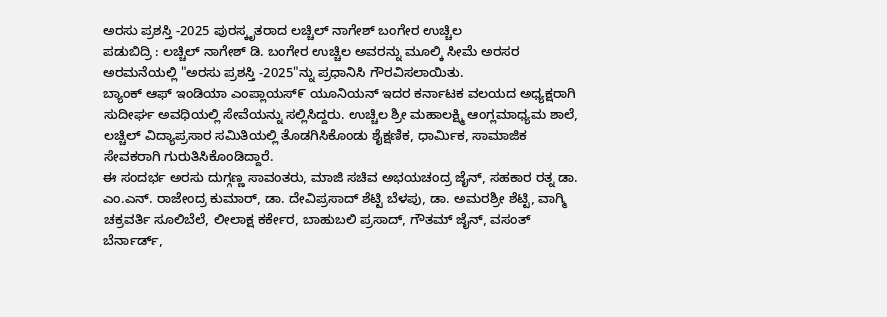ಅರಸು ಪ್ರಶಸ್ತಿ -2025 ಪುರಸ್ಕೃತರಾದ ಲಚ್ಚಿಲ್ ನಾಗೇಶ್ ಬಂಗೇರ ಉಚ್ಚಿಲ
ಪಡುಬಿದ್ರಿ : ಲಚ್ಚಿಲ್ ನಾಗೇಶ್ ಡಿ. ಬಂಗೇರ ಉಚ್ಚಿಲ ಅವರನ್ನು ಮೂಲ್ಕಿ ಸೀಮೆ ಅರಸರ ಅರಮನೆಯಲ್ಲಿ "ಅರಸು ಪ್ರಶಸ್ತಿ -2025"ನ್ನು ಪ್ರಧಾನಿಸಿ ಗೌರವಿಸಲಾಯಿತು.
ಬ್ಯಾಂಕ್ ಆಫ್ ಇಂಡಿಯಾ ಎಂಪ್ಲಾಯಸ್೯ ಯೂನಿಯನ್ ಇದರ ಕರ್ನಾಟಕ ವಲಯದ ಅಧ್ಯಕ್ಷರಾಗಿ ಸುದೀರ್ಘ ಅವಧಿಯಲ್ಲಿ ಸೇವೆಯನ್ನು ಸಲ್ಲಿಸಿದ್ದರು. ಉಚ್ಚಿಲ ಶ್ರೀ ಮಹಾಲಕ್ಷ್ಮಿ ಆಂಗ್ಲಮಾಧ್ಯಮ ಶಾಲೆ, ಲಚ್ಚಿಲ್ ವಿದ್ಯಾಪ್ರಸಾರ ಸಮಿತಿಯಲ್ಲಿ ತೊಡಗಿಸಿಕೊಂಡು ಶೈಕ್ಷಣಿಕ, ಧಾರ್ಮಿಕ, ಸಾಮಾಜಿಕ ಸೇವಕರಾಗಿ ಗುರುತಿಸಿಕೊಂಡಿದ್ದಾರೆ.
ಈ ಸಂದರ್ಭ ಅರಸು ದುಗ್ಗಣ್ಣ ಸಾವಂತರು, ಮಾಜಿ ಸಚಿವ ಅಭಯಚಂದ್ರ ಜೈನ್, ಸಹಕಾರ ರತ್ನ ಡಾ. ಎಂ.ಎನ್. ರಾಜೇಂದ್ರ ಕುಮಾರ್, ಡಾ. ದೇವಿಪ್ರಸಾದ್ ಶೆಟ್ಟಿ ಬೆಳಪು, ಡಾ. ಅಮರಶ್ರೀ ಶೆಟ್ಟಿ, ವಾಗ್ಮಿ ಚಕ್ರವರ್ತಿ ಸೂಲಿಬೆಲೆ, ಲೀಲಾಕ್ಷ ಕರ್ಕೇರ, ಬಾಹುಬಲಿ ಪ್ರಸಾದ್, ಗೌತಮ್ ಜೈನ್, ವಸಂತ್ ಬೆರ್ನಾರ್ಡ್,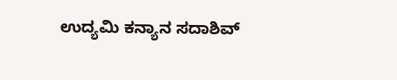ಉದ್ಯಮಿ ಕನ್ಯಾನ ಸದಾಶಿವ್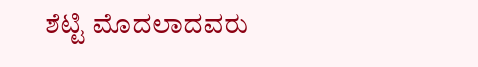ಶೆಟ್ಟಿ ಮೊದಲಾದವರು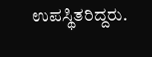ಉಪಸ್ಥಿತರಿದ್ದರು.